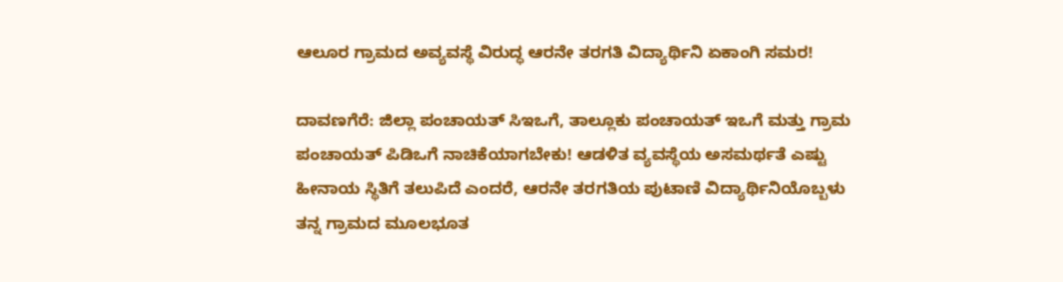ಆಲೂರ ಗ್ರಾಮದ ಅವ್ಯವಸ್ಥೆ ವಿರುದ್ಧ ಆರನೇ ತರಗತಿ ವಿದ್ಯಾರ್ಥಿನಿ ಏಕಾಂಗಿ ಸಮರ!

ದಾವಣಗೆರೆ: ಜಿಲ್ಲಾ ಪಂಚಾಯತ್ ಸಿಇಒಗೆ, ತಾಲ್ಲೂಕು ಪಂಚಾಯತ್ ಇಒಗೆ ಮತ್ತು ಗ್ರಾಮ ಪಂಚಾಯತ್‌ ಪಿಡಿಒಗೆ ನಾಚಿಕೆಯಾಗಬೇಕು! ಆಡಳಿತ ವ್ಯವಸ್ಥೆಯ ಅಸಮರ್ಥತೆ ಎಷ್ಟು ಹೀನಾಯ ಸ್ಥಿತಿಗೆ ತಲುಪಿದೆ ಎಂದರೆ, ಆರನೇ ತರಗತಿಯ ಪುಟಾಣಿ ವಿದ್ಯಾರ್ಥಿನಿಯೊಬ್ಬಳು ತನ್ನ ಗ್ರಾಮದ ಮೂಲಭೂತ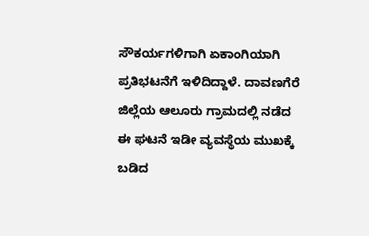ಸೌಕರ್ಯಗಳಿಗಾಗಿ ಏಕಾಂಗಿಯಾಗಿ ಪ್ರತಿಭಟನೆಗೆ ಇಳಿದಿದ್ದಾಳೆ. ದಾವಣಗೆರೆ ಜಿಲ್ಲೆಯ ಆಲೂರು ಗ್ರಾಮದಲ್ಲಿ ನಡೆದ ಈ ಘಟನೆ ಇಡೀ ವ್ಯವಸ್ಥೆಯ ಮುಖಕ್ಕೆ ಬಡಿದ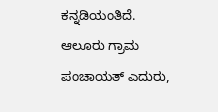ಕನ್ನಡಿಯಂತಿದೆ. ಆಲೂರು ಗ್ರಾಮ ಪಂಚಾಯತ್ ಎದುರು,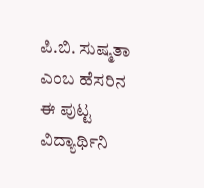ಪಿ.ಬಿ. ಸುಷ್ಮತಾ ಎಂಬ ಹೆಸರಿನ ಈ ಪುಟ್ಟ ವಿದ್ಯಾರ್ಥಿನಿ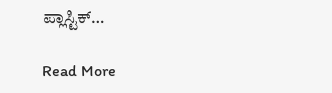ಪ್ಲಾಸ್ಟಿಕ್…

Read More